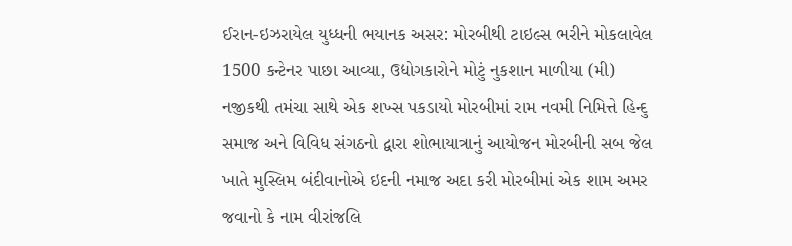ઈરાન-ઇઝરાયેલ યુધ્ધની ભયાનક અસર: મોરબીથી ટાઇલ્સ ભરીને મોકલાવેલ 1500 કન્ટેનર પાછા આવ્યા, ઉદ્યોગકારોને મોટું નુકશાન માળીયા (મી) નજીકથી તમંચા સાથે એક શખ્સ પકડાયો મોરબીમાં રામ નવમી નિમિત્તે હિન્દુ સમાજ અને વિવિધ સંગઠનો દ્વારા શોભાયાત્રાનું આયોજન મોરબીની સબ જેલ ખાતે મુસ્લિમ બંદીવાનોએ ઇદની નમાજ અદા કરી મોરબીમાં એક શામ અમર જવાનો કે નામ વીરાંજલિ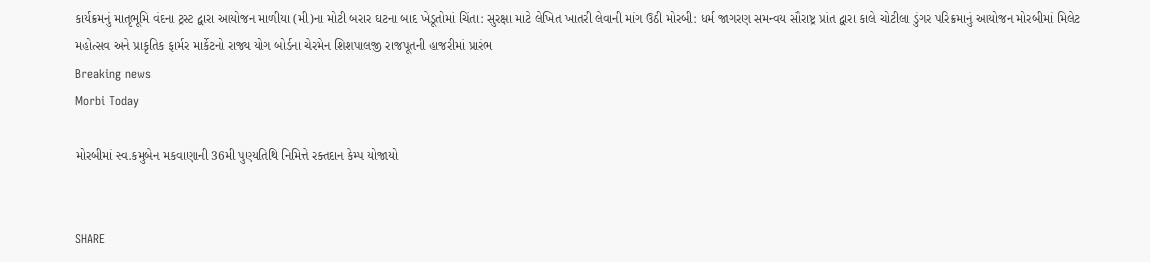કાર્યક્રમનું માતૃભૂમિ વંદના ટ્રસ્ટ દ્વારા આયોજન માળીયા (મી)ના મોટી બરાર ઘટના બાદ ખેડૂતોમાં ચિંતા: સુરક્ષા માટે લેખિત ખાતરી લેવાની માંગ ઉઠી મોરબી: ધર્મ જાગરણ સમન્વય સૌરાષ્ટ્ર પ્રાંત દ્વારા કાલે ચોટીલા ડુંગર પરિક્રમાનું આયોજન મોરબીમાં મિલેટ મહોત્સવ અને પ્રાકૃતિક ફાર્મર માર્કેટનો રાજ્ય યોગ બોર્ડના ચેરમેન શિશપાલજી રાજપૂતની હાજરીમાં પ્રારંભ
Breaking news
Morbi Today

મોરબીમાં સ્વ.કમુબેન મકવાણાની 36મી પુણ્યતિથિ નિમિત્તે રક્તદાન કેમ્પ યોજાયો


SHARE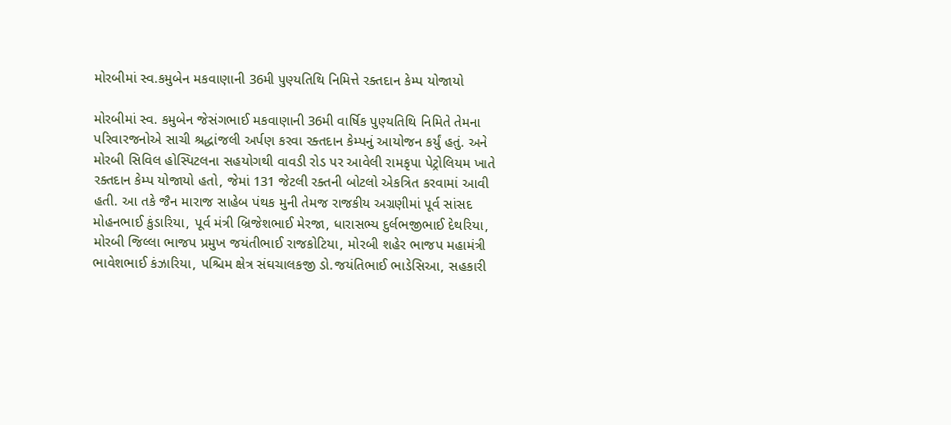મોરબીમાં સ્વ.કમુબેન મકવાણાની 36મી પુણ્યતિથિ નિમિત્તે રક્તદાન કેમ્પ યોજાયો

મોરબીમાં સ્વ. કમુબેન જેસંગભાઈ મકવાણાની 36મી વાર્ષિક પુણ્યતિથિ નિમિતે તેમના પરિવારજનોએ સાચી શ્રદ્ધાંજલી અર્પણ કરવા રક્તદાન કેમ્પનું આયોજન કર્યું હતું. અને મોરબી સિવિલ હોસ્પિટલના સહયોગથી વાવડી રોડ પર આવેલી રામકૃપા પેટ્રોલિયમ ખાતે રક્તદાન કેમ્પ યોજાયો હતો, જેમાં 131 જેટલી રક્તની બોટલો એકત્રિત કરવામાં આવી હતી. આ તકે જૈન મારાજ સાહેબ પંથક મુની તેમજ રાજકીય અગ્રણીમાં પૂર્વ સાંસદ મોહનભાઈ કુંડારિયા, પૂર્વ મંત્રી બ્રિજેશભાઈ મેરજા, ધારાસભ્ય દુર્લભજીભાઈ દેથરિયા, મોરબી જિલ્લા ભાજપ પ્રમુખ જયંતીભાઈ રાજકોટિયા, મોરબી શહેર ભાજપ મહામંત્રી ભાવેશભાઈ કંઝારિયા, પશ્ચિમ ક્ષેત્ર સંઘચાલકજી ડો.જયંતિભાઈ ભાડેસિઆ, સહકારી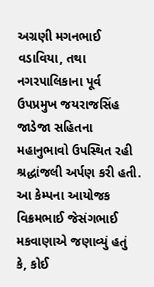અગ્રણી મગનભાઈ વડાવિયા, તથા નગરપાલિકાના પૂર્વ ઉપપ્રમુખ જયરાજસિંહ જાડેજા સહિતના મહાનુભાવો ઉપસ્થિત રહી શ્રદ્ધાંજલી અર્પણ કરી હતી. આ કેમ્પના આયોજક વિક્રમભાઈ જેસંગભાઈ મકવાણાએ જણાવ્યું હતું કે, કોઈ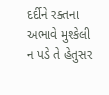દર્દીને રક્તના અભાવે મુશ્કેલી ન પડે તે હેતુસર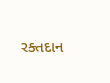રક્તદાન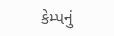કેમ્પનું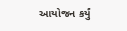આયોજન કર્યું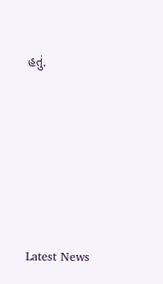હતું.






Latest News